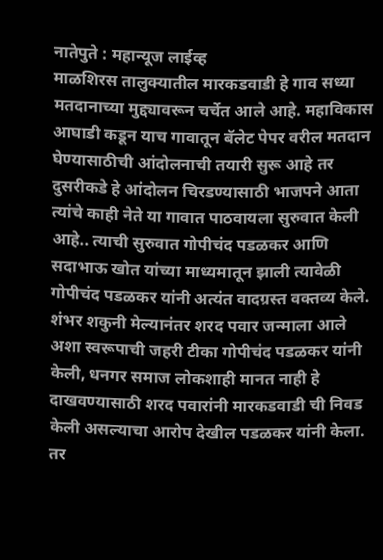नातेपुते : महान्यूज लाईव्ह
माळशिरस तालुक्यातील मारकडवाडी हे गाव सध्या मतदानाच्या मुद्द्यावरून चर्चेत आले आहे. महाविकास आघाडी कडून याच गावातून बॅलेट पेपर वरील मतदान घेण्यासाठीची आंदोलनाची तयारी सुरू आहे तर दुसरीकडे हे आंदोलन चिरडण्यासाठी भाजपने आता त्यांचे काही नेते या गावात पाठवायला सुरुवात केली आहे.. त्याची सुरुवात गोपीचंद पडळकर आणि सदाभाऊ खोत यांच्या माध्यमातून झाली त्यावेळी गोपीचंद पडळकर यांनी अत्यंत वादग्रस्त वक्तव्य केले.
शंभर शकुनी मेल्यानंतर शरद पवार जन्माला आले अशा स्वरूपाची जहरी टीका गोपीचंद पडळकर यांनी केली, धनगर समाज लोकशाही मानत नाही हे दाखवण्यासाठी शरद पवारांनी मारकडवाडी ची निवड केली असल्याचा आरोप देखील पडळकर यांनी केला. तर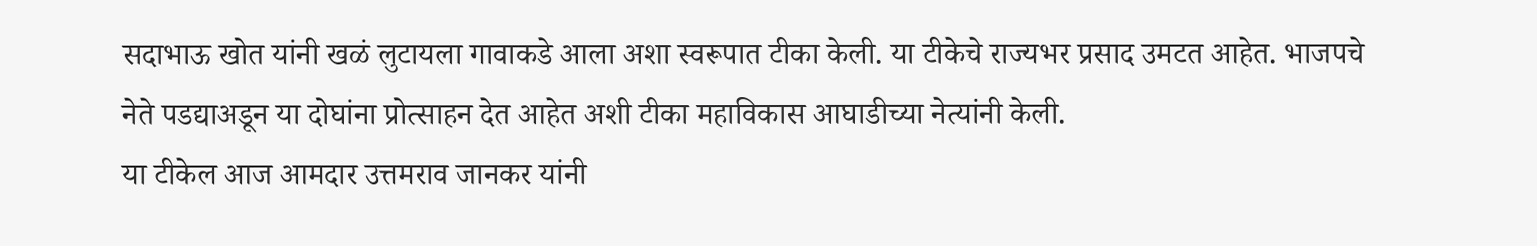सदाभाऊ खोत यांनी खळं लुटायला गावाकडे आला अशा स्वरूपात टीका केली. या टीकेचे राज्यभर प्रसाद उमटत आहेत. भाजपचे नेते पडद्याअडून या दोघांना प्रोत्साहन देत आहेत अशी टीका महाविकास आघाडीच्या नेत्यांनी केली.
या टीकेल आज आमदार उत्तमराव जानकर यांनी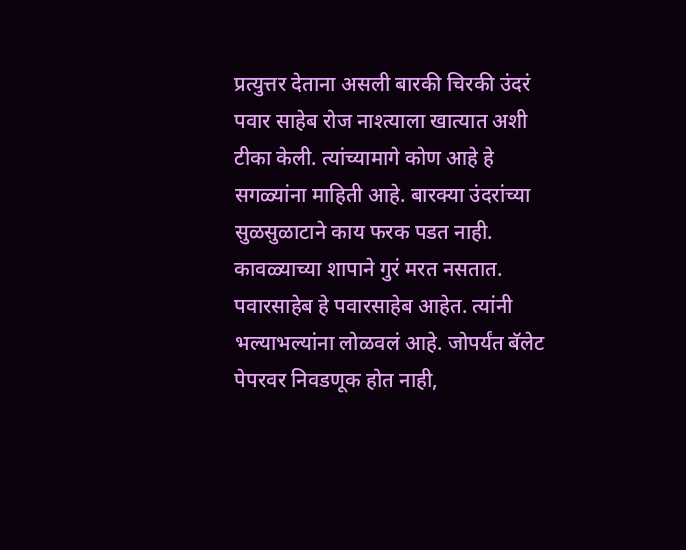प्रत्युत्तर देताना असली बारकी चिरकी उंदरं पवार साहेब रोज नाश्त्याला खात्यात अशी टीका केली. त्यांच्यामागे कोण आहे हे सगळ्यांना माहिती आहे. बारक्या उंदरांच्या सुळसुळाटाने काय फरक पडत नाही. कावळ्याच्या शापाने गुरं मरत नसतात. पवारसाहेब हे पवारसाहेब आहेत. त्यांनी भल्याभल्यांना लोळवलं आहे. जोपर्यंत बॅलेट पेपरवर निवडणूक होत नाही,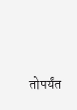तोपर्यंत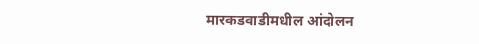मारकडवाडीमधील आंदोलन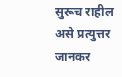सुरूच राहील असे प्रत्युत्तर जानकर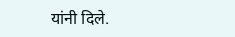यांनी दिले.